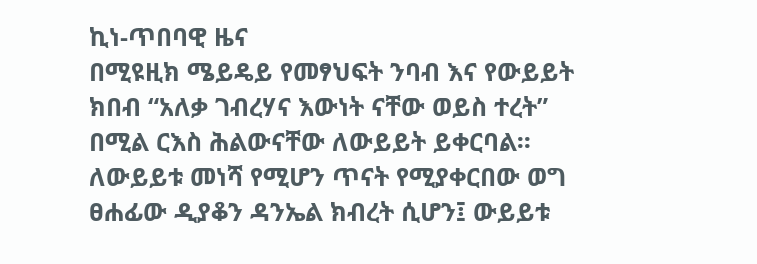ኪነ-ጥበባዊ ዜና
በሚዩዚክ ሜይዴይ የመፃህፍት ንባብ እና የውይይት ክበብ “አለቃ ገብረሃና እውነት ናቸው ወይስ ተረት” በሚል ርእስ ሕልውናቸው ለውይይት ይቀርባል፡፡ ለውይይቱ መነሻ የሚሆን ጥናት የሚያቀርበው ወግ ፀሐፊው ዲያቆን ዳንኤል ክብረት ሲሆን፤ ውይይቱ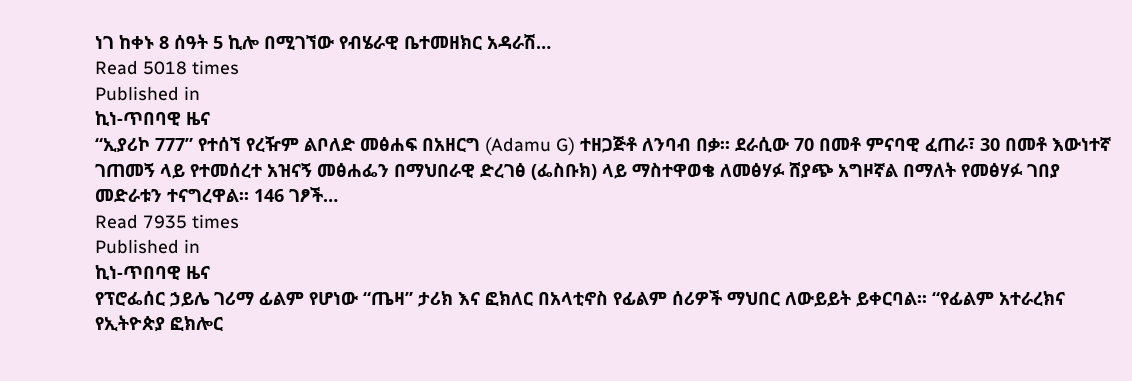ነገ ከቀኑ 8 ሰዓት 5 ኪሎ በሚገኘው የብሄራዊ ቤተመዘክር አዳራሽ…
Read 5018 times
Published in
ኪነ-ጥበባዊ ዜና
“ኢያሪኮ 777” የተሰኘ የረዥም ልቦለድ መፅሐፍ በአዘርግ (Adamu G) ተዘጋጅቶ ለንባብ በቃ፡፡ ደራሲው 70 በመቶ ምናባዊ ፈጠራ፣ 30 በመቶ እውነተኛ ገጠመኝ ላይ የተመሰረተ አዝናኝ መፅሐፌን በማህበራዊ ድረገፅ (ፌስቡክ) ላይ ማስተዋወቄ ለመፅሃፉ ሸያጭ አግዞኛል በማለት የመፅሃፉ ገበያ መድራቱን ተናግረዋል፡፡ 146 ገፆች…
Read 7935 times
Published in
ኪነ-ጥበባዊ ዜና
የፕሮፌሰር ኃይሌ ገሪማ ፊልም የሆነው “ጤዛ” ታሪክ እና ፎክለር በአላቲኖስ የፊልም ሰሪዎች ማህበር ለውይይት ይቀርባል፡፡ “የፊልም አተራረክና የኢትዮጵያ ፎክሎር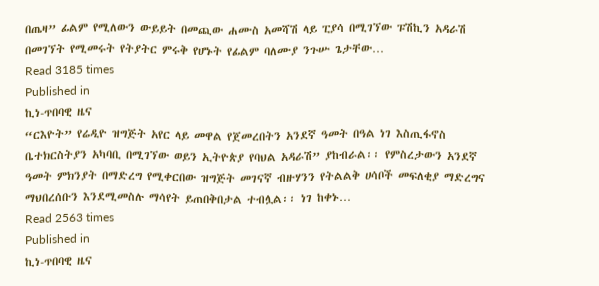በጤዛ” ፊልም የሚለውን ውይይት በመጪው ሐሙስ አመሻሽ ላይ ፒያሳ በሚገኘው ፑሽኪን አዳራሽ በመገኘት የሚመሩት የትያትር ምሩቅ የሆኑት የፊልም ባለሙያ ንጉሡ ጌታቸው…
Read 3185 times
Published in
ኪነ-ጥበባዊ ዜና
“ርእዮት” የሬዲዮ ዝግጅት አየር ላይ መዋል የጀመረበትን አንደኛ ዓመት በዓል ነገ እስጢፋኖስ ቤተክርስትያን አካባቢ በሚገኘው ወይን ኢትዮጵያ የባህል አዳራሽ” ያከብራል፡፡ የምስረታውን አንደኛ ዓመት ምክንያት በማድረግ የሚቀርበው ዝግጅት መገናኛ ብዙሃንን የትልልቅ ሀሳቦች መፍለቂያ ማድረግና ማህበረሰቡን እንደሚመስሉ ማሳየት ይጠበቅበታል ተብሏል፡፡ ነገ ከቀኑ…
Read 2563 times
Published in
ኪነ-ጥበባዊ ዜና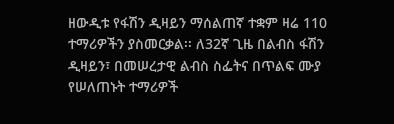ዘውዲቱ የፋሽን ዲዛይን ማሰልጠኛ ተቋም ዛሬ 110 ተማሪዎችን ያስመርቃል፡፡ ለ32ኛ ጊዜ በልብስ ፋሽን ዲዛይን፣ በመሠረታዊ ልብስ ስፌትና በጥልፍ ሙያ የሠለጠኑት ተማሪዎች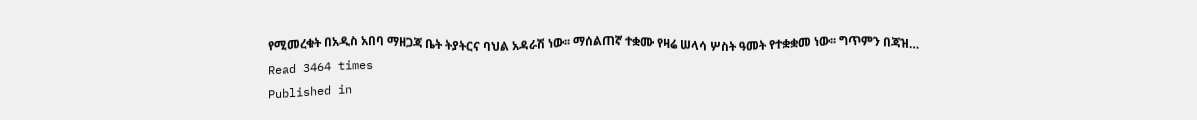የሚመረቁት በአዲስ አበባ ማዘጋጃ ቤት ትያትርና ባህል አዳራሽ ነው፡፡ ማሰልጠኛ ተቋሙ የዛሬ ሠላሳ ሦስት ዓመት የተቋቋመ ነው፡፡ ግጥምን በጃዝ…
Read 3464 times
Published in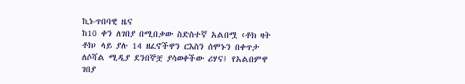ኪነ-ጥበባዊ ዜና
ከ10 ቀን ለገበያ በሚበቃው ስድስተኛ አልበሟ ‹ቶክ ዛት ቶክ› ላይ ያሉ 14 ዘፈኖችዋን ርእስን ሰሞኑን በቀጥታ ለሶሻል ሚዲያ ደንበኞቿ ያሳወቀችው ሪሃና፤ የአልበምዋ ገበያ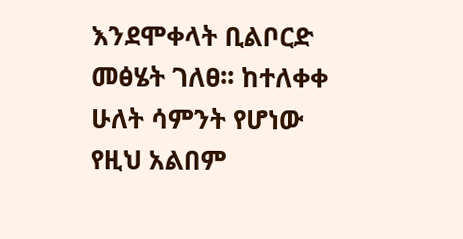እንደሞቀላት ቢልቦርድ መፅሄት ገለፀ፡፡ ከተለቀቀ ሁለት ሳምንት የሆነው የዚህ አልበም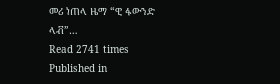መሪ ነጠላ ዜማ “ዊ ፋውንድ ላቭ”…
Read 2741 times
Published in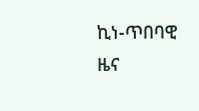ኪነ-ጥበባዊ ዜና